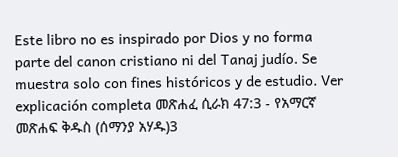Este libro no es inspirado por Dios y no forma parte del canon cristiano ni del Tanaj judío. Se muestra solo con fines históricos y de estudio. Ver explicación completa መጽሐፈ ሲራክ 47:3 - የአማርኛ መጽሐፍ ቅዱስ (ሰማንያ አሃዱ)3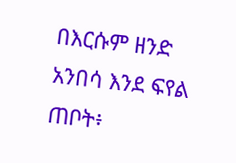በእርሱም ዘንድ አንበሳ እንደ ፍየል ጠቦት፥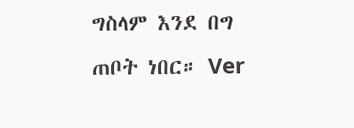ግስላም እንደ በግ ጠቦት ነበር። Ver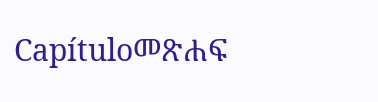Capítuloመጽሐፍ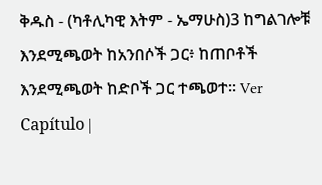ቅዱስ - (ካቶሊካዊ እትም - ኤማሁስ)3 ከግልገሎቹ እንደሚጫወት ከአንበሶች ጋር፥ ከጠቦቶች እንደሚጫወት ከድቦች ጋር ተጫወተ። Ver Capítulo |